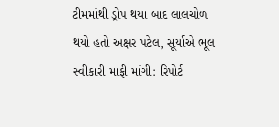ટીમમાંથી ડ્રોપ થયા બાદ લાલચોળ થયો હતો અક્ષર પટેલ, સૂર્યાએ ભૂલ સ્વીકારી માફી માંગી: રિપોર્ટ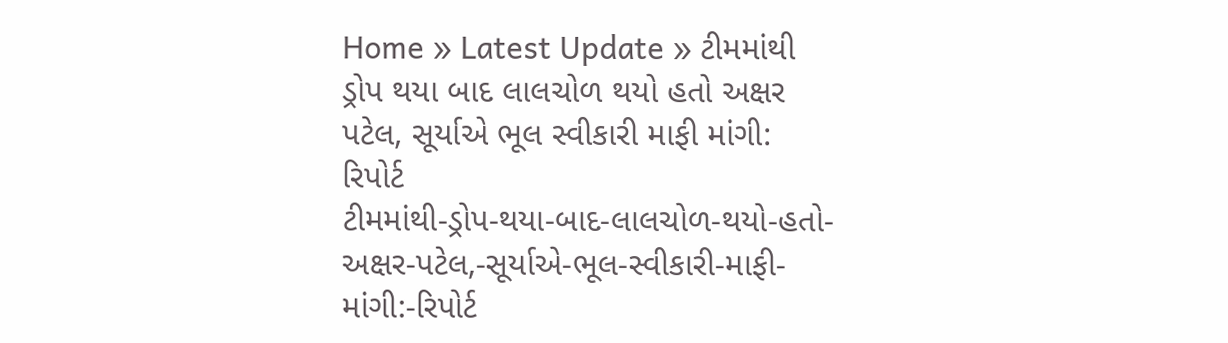Home » Latest Update » ટીમમાંથી ડ્રોપ થયા બાદ લાલચોળ થયો હતો અક્ષર પટેલ, સૂર્યાએ ભૂલ સ્વીકારી માફી માંગી: રિપોર્ટ
ટીમમાંથી-ડ્રોપ-થયા-બાદ-લાલચોળ-થયો-હતો-અક્ષર-પટેલ,-સૂર્યાએ-ભૂલ-સ્વીકારી-માફી-માંગી:-રિપોર્ટ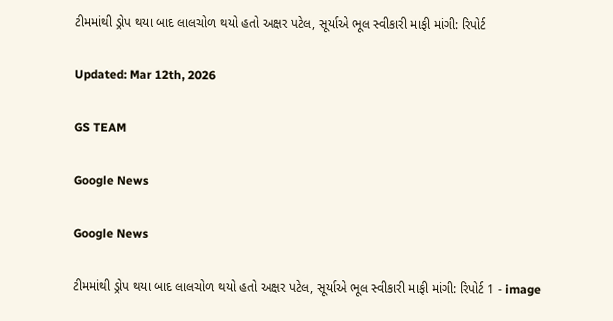ટીમમાંથી ડ્રોપ થયા બાદ લાલચોળ થયો હતો અક્ષર પટેલ, સૂર્યાએ ભૂલ સ્વીકારી માફી માંગી: રિપોર્ટ

Updated: Mar 12th, 2026

GS TEAM

Google News

Google News

ટીમમાંથી ડ્રોપ થયા બાદ લાલચોળ થયો હતો અક્ષર પટેલ, સૂર્યાએ ભૂલ સ્વીકારી માફી માંગી: રિપોર્ટ 1 - image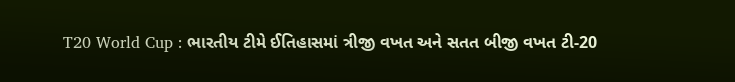T20 World Cup : ભારતીય ટીમે ઈતિહાસમાં ત્રીજી વખત અને સતત બીજી વખત ટી-20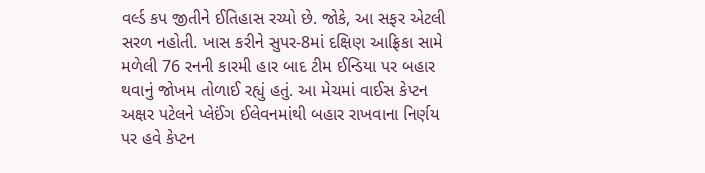વર્લ્ડ કપ જીતીને ઈતિહાસ રચ્યો છે. જોકે, આ સફર એટલી સરળ નહોતી. ખાસ કરીને સુપર-8માં દક્ષિણ આફ્રિકા સામે મળેલી 76 રનની કારમી હાર બાદ ટીમ ઈન્ડિયા પર બહાર થવાનું જોખમ તોળાઈ રહ્યું હતું. આ મેચમાં વાઈસ કેપ્ટન અક્ષર પટેલને પ્લેઈંગ ઈલેવનમાંથી બહાર રાખવાના નિર્ણય પર હવે કેપ્ટન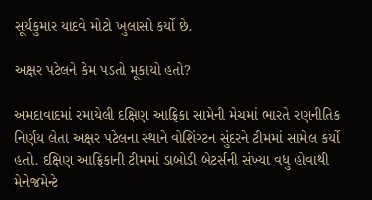સૂર્યકુમાર યાદવે મોટો ખુલાસો કર્યો છે.

અક્ષર પટેલને કેમ પડતો મૂકાયો હતો?

અમદાવાદમાં રમાયેલી દક્ષિણ આફ્રિકા સામેની મેચમાં ભારતે રણનીતિક નિર્ણય લેતા અક્ષર પટેલના સ્થાને વોશિંગ્ટન સુંદરને ટીમમાં સામેલ કર્યો હતો. દક્ષિણ આફ્રિકાની ટીમમાં ડાબોડી બેટર્સની સંખ્યા વધુ હોવાથી મેનેજમેન્ટે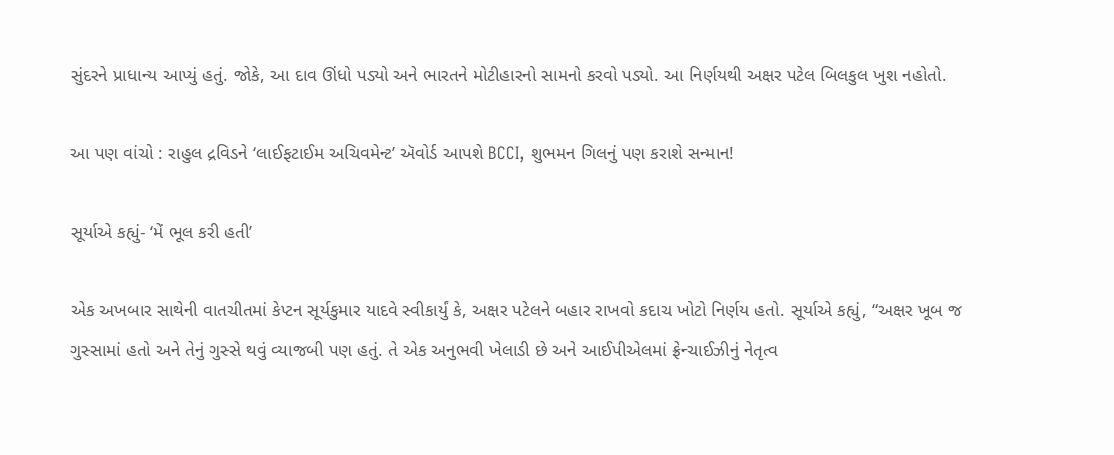સુંદરને પ્રાધાન્ય આપ્યું હતું. જોકે, આ દાવ ઊંધો પડ્યો અને ભારતને મોટીહારનો સામનો કરવો પડ્યો. આ નિર્ણયથી અક્ષર પટેલ બિલકુલ ખુશ નહોતો.

આ પણ વાંચો : રાહુલ દ્રવિડને ‘લાઈફટાઈમ અચિવમેન્ટ’ ઍવોર્ડ આપશે BCCI, શુભમન ગિલનું પણ કરાશે સન્માન!

સૂર્યાએ કહ્યું- ‘મેં ભૂલ કરી હતી’

એક અખબાર સાથેની વાતચીતમાં કેપ્ટન સૂર્યકુમાર યાદવે સ્વીકાર્યું કે, અક્ષર પટેલને બહાર રાખવો કદાચ ખોટો નિર્ણય હતો. સૂર્યાએ કહ્યું, “અક્ષર ખૂબ જ ગુસ્સામાં હતો અને તેનું ગુસ્સે થવું વ્યાજબી પણ હતું. તે એક અનુભવી ખેલાડી છે અને આઈપીએલમાં ફ્રેન્ચાઈઝીનું નેતૃત્વ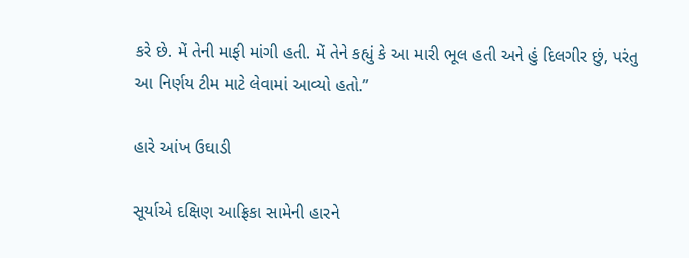કરે છે. મેં તેની માફી માંગી હતી. મેં તેને કહ્યું કે આ મારી ભૂલ હતી અને હું દિલગીર છું, પરંતુ આ નિર્ણય ટીમ માટે લેવામાં આવ્યો હતો.”

હારે આંખ ઉઘાડી

સૂર્યાએ દક્ષિણ આફ્રિકા સામેની હારને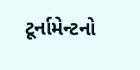ટૂર્નામેન્ટનો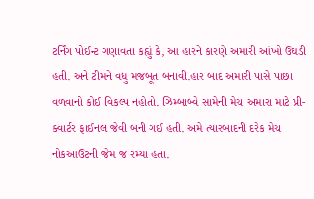ટર્નિંગ પોઈન્ટ ગણાવતા કહ્યું કે, આ હારને કારણે અમારી આંખો ઉઘડી હતી. અને ટીમને વધુ મજબૂત બનાવી.હાર બાદ અમારી પાસે પાછા વળવાનો કોઈ વિકલ્પ નહોતો. ઝિમ્બાબ્વે સામેની મેચ અમારા માટે પ્રી-ક્વાર્ટર ફાઈનલ જેવી બની ગઈ હતી. અમે ત્યારબાદની દરેક મેચ નોકઆઉટની જેમ જ રમ્યા હતા.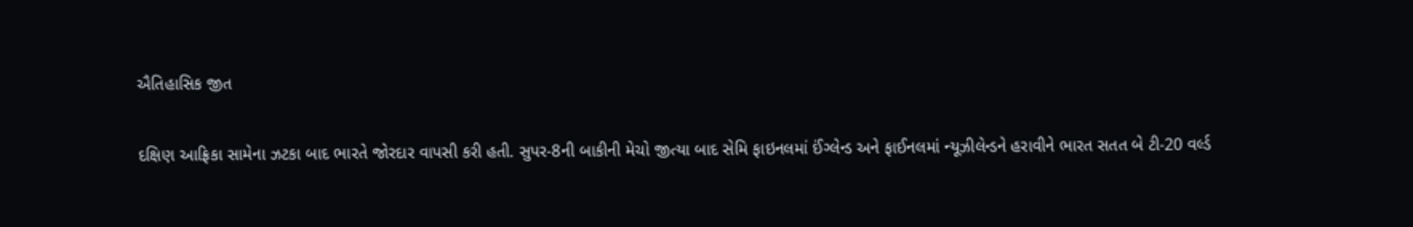ઐતિહાસિક જીત

દક્ષિણ આફ્રિકા સામેના ઝટકા બાદ ભારતે જોરદાર વાપસી કરી હતી. સુપર-8ની બાકીની મેચો જીત્યા બાદ સેમિ ફાઇનલમાં ઈંગ્લેન્ડ અને ફાઈનલમાં ન્યૂઝીલેન્ડને હરાવીને ભારત સતત બે ટી-20 વર્લ્ડ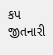કપ જીતનારી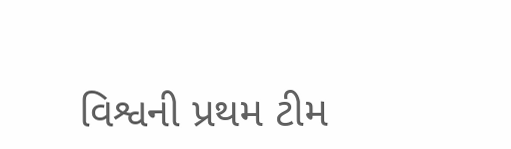વિશ્વની પ્રથમ ટીમ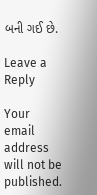બની ગઈ છે.

Leave a Reply

Your email address will not be published.